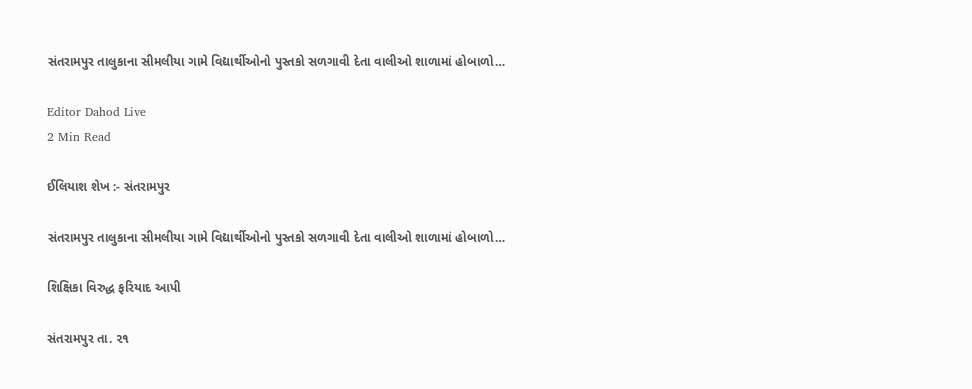સંતરામપુર તાલુકાના સીમલીયા ગામે વિદ્યાર્થીઓનો પુસ્તકો સળગાવી દેતા વાલીઓ શાળામાં હોબાળો…

Editor Dahod Live
2 Min Read

ઈલિયાશ શેખ :- સંતરામપુર

સંતરામપુર તાલુકાના સીમલીયા ગામે વિદ્યાર્થીઓનો પુસ્તકો સળગાવી દેતા વાલીઓ શાળામાં હોબાળો…

શિક્ષિકા વિરુદ્ધ ફરિયાદ આપી

સંતરામપુર તા. ૨૧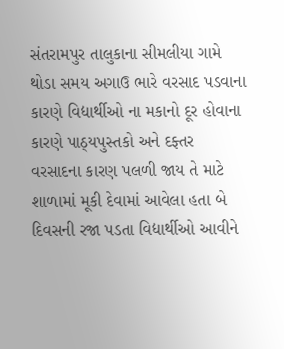સંતરામપુર તાલુકાના સીમલીયા ગામે થોડા સમય અગાઉ ભારે વરસાદ પડવાના કારણે વિદ્યાર્થીઓ ના મકાનો દૂર હોવાના કારણે પાઠ્યપુસ્તકો અને દફ્તર વરસાદના કારણ પલળી જાય તે માટે શાળામાં મૂકી દેવામાં આવેલા હતા બે દિવસની રજા પડતા વિદ્યાર્થીઓ આવીને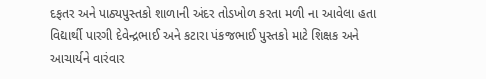દફતર અને પાઠ્યપુસ્તકો શાળાની અંદર તોડખોળ કરતા મળી ના આવેલા હતા વિદ્યાર્થી પારગી દેવેન્દ્રભાઈ અને કટારા પંકજભાઈ પુસ્તકો માટે શિક્ષક અને આચાર્યને વારંવાર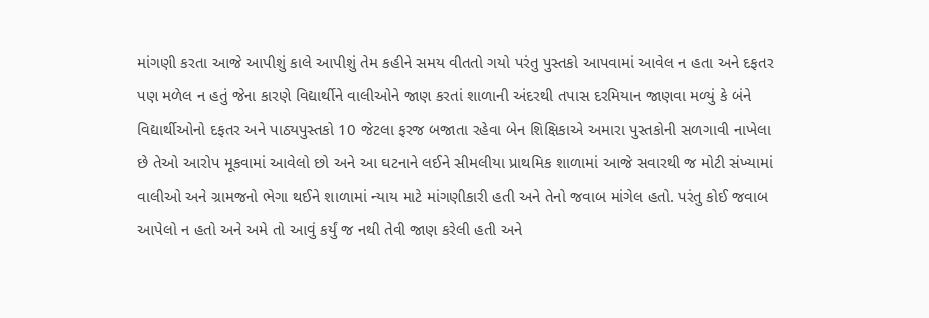માંગણી કરતા આજે આપીશું કાલે આપીશું તેમ કહીને સમય વીતતો ગયો પરંતુ પુસ્તકો આપવામાં આવેલ ન હતા અને દફતર પણ મળેલ ન હતું જેના કારણે વિદ્યાર્થીને વાલીઓને જાણ કરતાં શાળાની અંદરથી તપાસ દરમિયાન જાણવા મળ્યું કે બંને વિદ્યાર્થીઓનો દફતર અને પાઠ્યપુસ્તકો 10 જેટલા ફરજ બજાતા રહેવા બેન શિક્ષિકાએ અમારા પુસ્તકોની સળગાવી નાખેલા છે તેઓ આરોપ મૂકવામાં આવેલો છો અને આ ઘટનાને લઈને સીમલીયા પ્રાથમિક શાળામાં આજે સવારથી જ મોટી સંખ્યામાં વાલીઓ અને ગ્રામજનો ભેગા થઈને શાળામાં ન્યાય માટે માંગણીકારી હતી અને તેનો જવાબ માંગેલ હતો. પરંતુ કોઈ જવાબ આપેલો ન હતો અને અમે તો આવું કર્યું જ નથી તેવી જાણ કરેલી હતી અને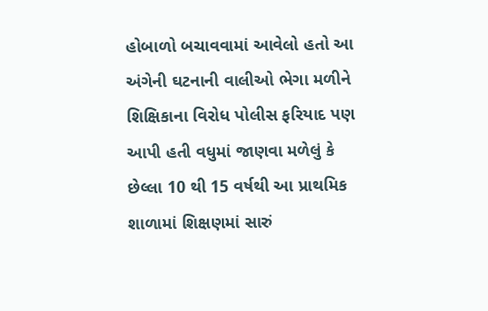હોબાળો બચાવવામાં આવેલો હતો આ અંગેની ઘટનાની વાલીઓ ભેગા મળીને શિક્ષિકાના વિરોધ પોલીસ ફરિયાદ પણ આપી હતી વધુમાં જાણવા મળેલું કે છેલ્લા 10 થી 15 વર્ષથી આ પ્રાથમિક શાળામાં શિક્ષણમાં સારું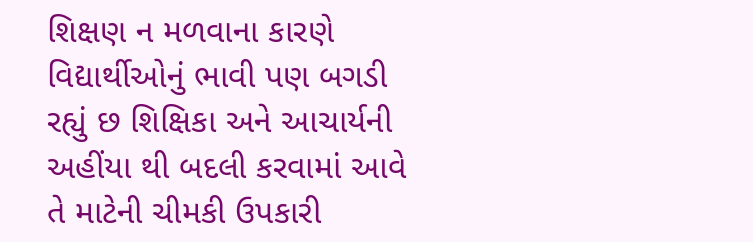શિક્ષણ ન મળવાના કારણે વિદ્યાર્થીઓનું ભાવી પણ બગડી રહ્યું છ શિક્ષિકા અને આચાર્યની અહીંયા થી બદલી કરવામાં આવે તે માટેની ચીમકી ઉપકારી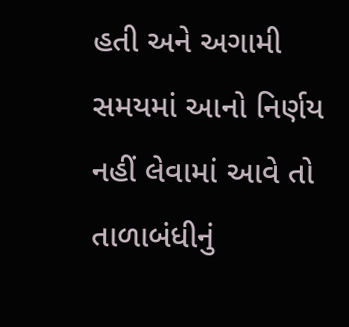હતી અને અગામી સમયમાં આનો નિર્ણય નહીં લેવામાં આવે તો તાળાબંધીનું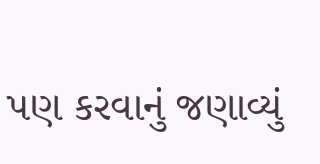પણ કરવાનું જણાવ્યું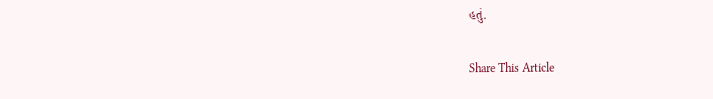હતું.

Share This Article